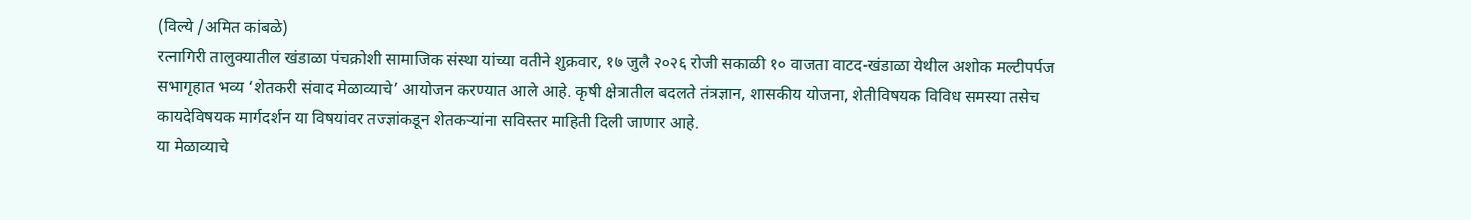(विल्ये /अमित कांबळे)
रत्नागिरी तालुक्यातील खंडाळा पंचक्रोशी सामाजिक संस्था यांच्या वतीने शुक्रवार, १७ जुलै २०२६ रोजी सकाळी १० वाजता वाटद-खंडाळा येथील अशोक मल्टीपर्पज सभागृहात भव्य ‘शेतकरी संवाद मेळाव्याचे’ आयोजन करण्यात आले आहे. कृषी क्षेत्रातील बदलते तंत्रज्ञान, शासकीय योजना, शेतीविषयक विविध समस्या तसेच कायदेविषयक मार्गदर्शन या विषयांवर तज्ज्ञांकडून शेतकऱ्यांना सविस्तर माहिती दिली जाणार आहे.
या मेळाव्याचे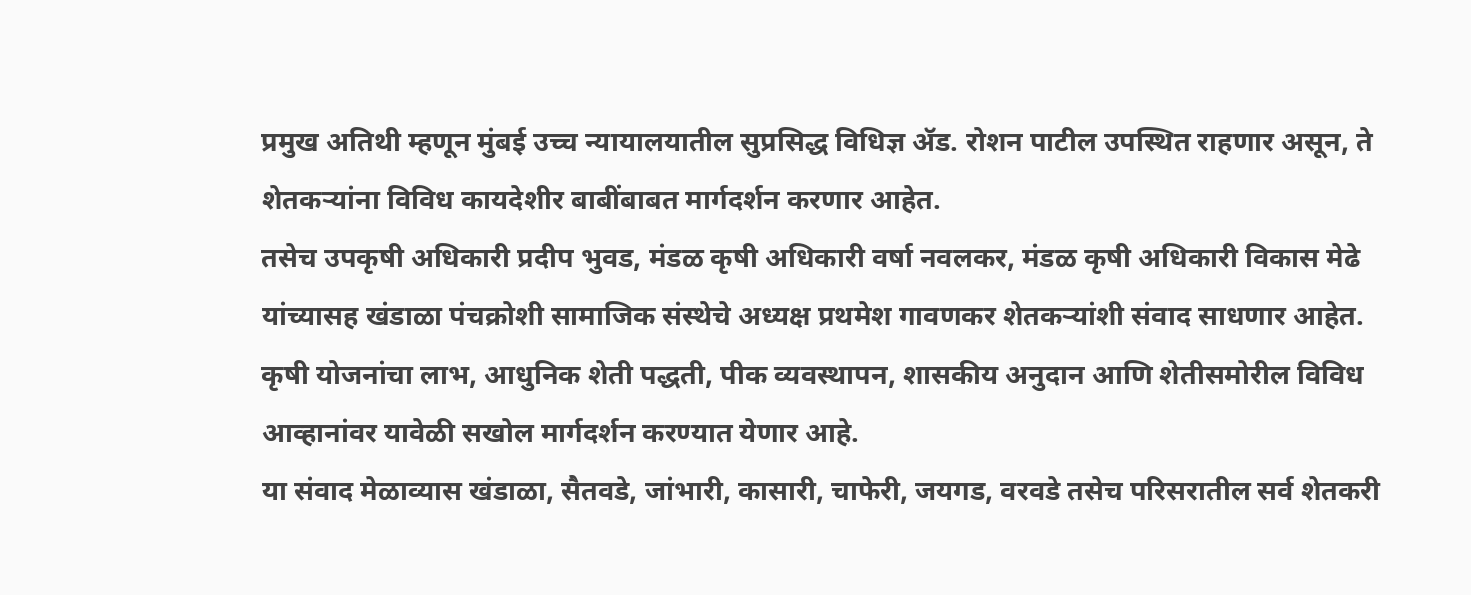प्रमुख अतिथी म्हणून मुंबई उच्च न्यायालयातील सुप्रसिद्ध विधिज्ञ ॲड. रोशन पाटील उपस्थित राहणार असून, ते शेतकऱ्यांना विविध कायदेशीर बाबींबाबत मार्गदर्शन करणार आहेत.
तसेच उपकृषी अधिकारी प्रदीप भुवड, मंडळ कृषी अधिकारी वर्षा नवलकर, मंडळ कृषी अधिकारी विकास मेढे यांच्यासह खंडाळा पंचक्रोशी सामाजिक संस्थेचे अध्यक्ष प्रथमेश गावणकर शेतकऱ्यांशी संवाद साधणार आहेत. कृषी योजनांचा लाभ, आधुनिक शेती पद्धती, पीक व्यवस्थापन, शासकीय अनुदान आणि शेतीसमोरील विविध आव्हानांवर यावेळी सखोल मार्गदर्शन करण्यात येणार आहे.
या संवाद मेळाव्यास खंडाळा, सैतवडे, जांभारी, कासारी, चाफेरी, जयगड, वरवडे तसेच परिसरातील सर्व शेतकरी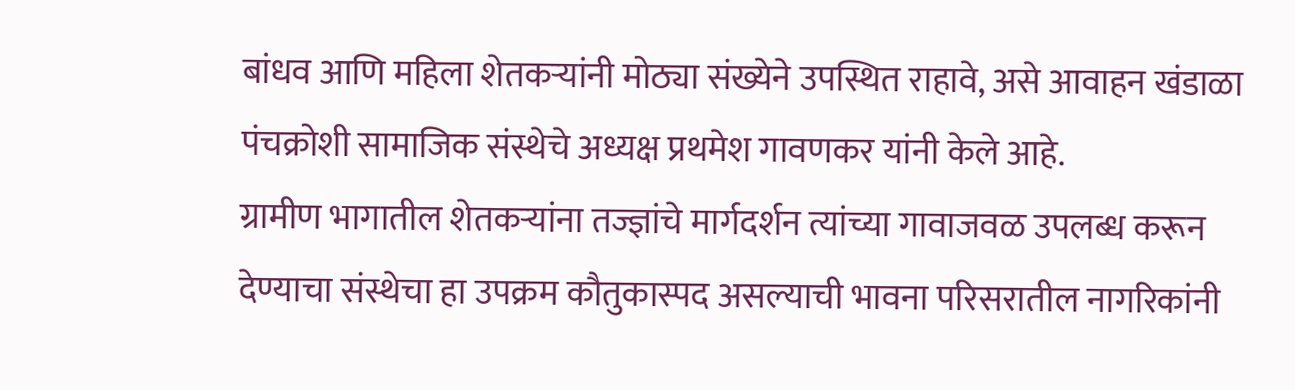बांधव आणि महिला शेतकऱ्यांनी मोठ्या संख्येने उपस्थित राहावे, असे आवाहन खंडाळा पंचक्रोशी सामाजिक संस्थेचे अध्यक्ष प्रथमेश गावणकर यांनी केले आहे.
ग्रामीण भागातील शेतकऱ्यांना तज्ज्ञांचे मार्गदर्शन त्यांच्या गावाजवळ उपलब्ध करून देण्याचा संस्थेचा हा उपक्रम कौतुकास्पद असल्याची भावना परिसरातील नागरिकांनी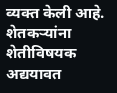व्यक्त केली आहे. शेतकऱ्यांना शेतीविषयक अद्ययावत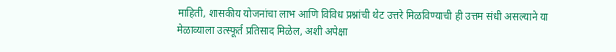माहिती, शासकीय योजनांचा लाभ आणि विविध प्रश्नांची थेट उत्तरे मिळविण्याची ही उत्तम संधी असल्याने या मेळाव्याला उत्स्फूर्त प्रतिसाद मिळेल, अशी अपेक्षा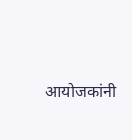आयोजकांनी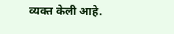व्यक्त केली आहे.